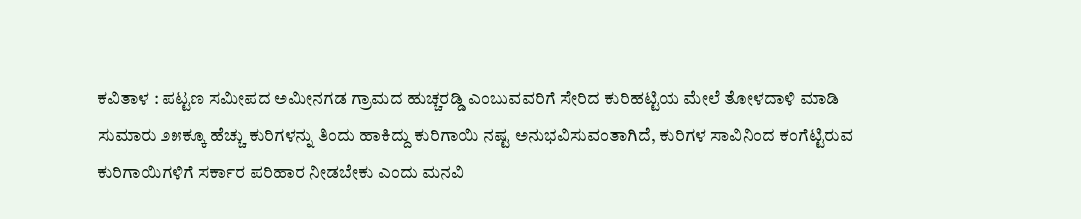ಕವಿತಾಳ : ಪಟ್ಟಣ ಸಮೀಪದ ಅಮೀನಗಡ ಗ್ರಾಮದ ಹುಚ್ಚರಡ್ಡಿ ಎಂಬುವವರಿಗೆ ಸೇರಿದ ಕುರಿಹಟ್ಟಿಯ ಮೇಲೆ ತೋಳದಾಳಿ ಮಾಡಿ ಸುಮಾರು ೨೫ಕ್ಕೂ ಹೆಚ್ಚು ಕುರಿಗಳನ್ನು ತಿಂದು ಹಾಕಿದ್ದು ಕುರಿಗಾಯಿ ನಷ್ಟ ಅನುಭವಿಸುವಂತಾಗಿದೆ, ಕುರಿಗಳ ಸಾವಿನಿಂದ ಕಂಗೆಟ್ಟಿರುವ ಕುರಿಗಾಯಿಗಳಿಗೆ ಸರ್ಕಾರ ಪರಿಹಾರ ನೀಡಬೇಕು ಎಂದು ಮನವಿ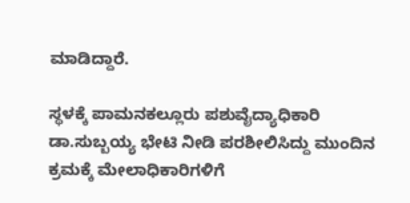ಮಾಡಿದ್ದಾರೆ.

ಸ್ಥಳಕ್ಕೆ ಪಾಮನಕಲ್ಲೂರು ಪಶುವೈದ್ಯಾಧಿಕಾರಿ ಡಾ.ಸುಬ್ಬಯ್ಯ ಭೇಟಿ ನೀಡಿ ಪರಶೀಲಿಸಿದ್ದು ಮುಂದಿನ ಕ್ರಮಕ್ಕೆ ಮೇಲಾಧಿಕಾರಿಗಳಿಗೆ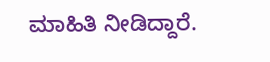ಮಾಹಿತಿ ನೀಡಿದ್ದಾರೆ.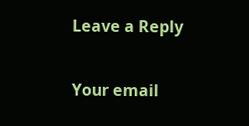Leave a Reply

Your email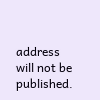address will not be published.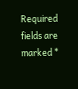Required fields are marked *